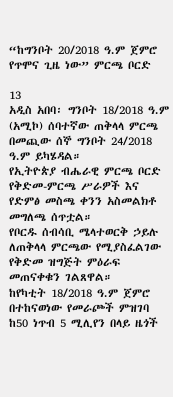“ከግንቦት 20/2018 ዓ.ም ጀምሮ የጥሞና ጊዜ ነው” ምርጫ ቦርድ

13
አዲስ አበባ፡ ግንቦት 18/2018 ዓ.ም (አሚኮ) ሰባተኛው ጠቅላላ ምርጫ በመጪው ሰኞ ግንቦት 24/2018 ዓ.ም ይካሄዳል።
የኢትዮጵያ ብሔራዊ ምርጫ ቦርድ የቅድመ-ምርጫ ሥራዎች እና የድምፅ መስጫ ቀንን አስመልክቶ መግለጫ ሰጥቷል።
የቦርዱ ሰብሳቢ ሜላተወርቅ ኃይሉ ለጠቅላላ ምርጫው የሚያስፈልገው የቅድመ ዝግጅት ምዕራፍ መጠናቀቁን ገልጸዋል።
ከየካቲት 18/2018 ዓ.ም ጀምሮ በተከናወነው የመራጮች ምዝገባ ከ50 ነጥብ 5 ሚሊየን በላይ ዜጎች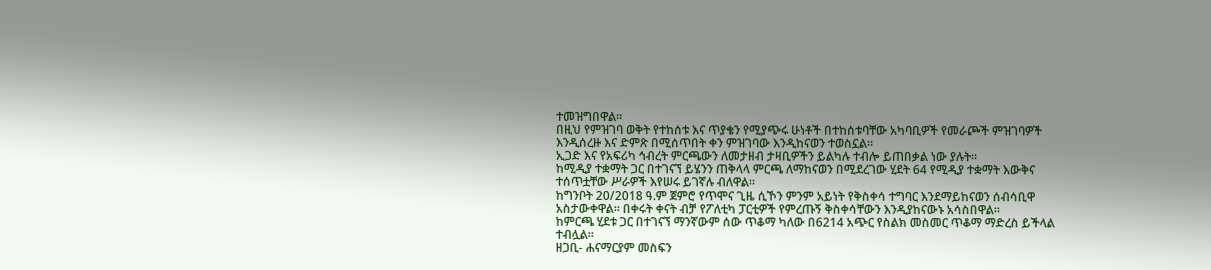ተመዝግበዋል።
በዚህ የምዝገባ ወቅት የተከሰቱ እና ጥያቄን የሚያጭሩ ሁነቶች በተከሰቱባቸው አካባቢዎች የመራጮች ምዝገባዎች እንዲሰረዙ እና ድምጽ በሚሰጥበት ቀን ምዝገባው እንዲከናወን ተወስኗል።
ኢጋድ እና የአፍሪካ ኅብረት ምርጫውን ለመታዘብ ታዛቢዎችን ይልካሉ ተብሎ ይጠበቃል ነው ያሉት።
ከሚዲያ ተቋማት ጋር በተገናኘ ይሄንን ጠቅላላ ምርጫ ለማከናወን በሚደረገው ሂደት 64 የሚዲያ ተቋማት እውቅና ተሰጥቷቸው ሥራዎች እየሠሩ ይገኛሉ ብለዋል።
ከግንቦት 20/2018 ዓ.ም ጀምሮ የጥሞና ጊዜ ሲኾን ምንም አይነት የቅስቀሳ ተግባር እንደማይከናወን ሰብሳቢዋ አስታውቀዋል። በቀሩት ቀናት ብቻ የፖለቲካ ፓርቲዎች የምረጡኝ ቅስቀሳቸውን እንዲያከናውኑ አሳስበዋል።
ከምርጫ ሂደቱ ጋር በተገናኘ ማንኛውም ሰው ጥቆማ ካለው በ6214 አጭር የስልክ መስመር ጥቆማ ማድረስ ይችላል ተብሏል።
ዘጋቢ- ሐናማርያም መስፍን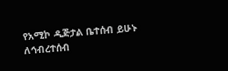የአሚኮ ዲጅታል ቤተሰብ ይሁኑ
ለኅብረተሰብ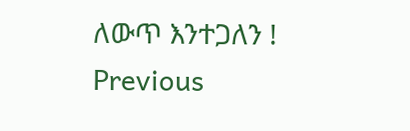ለውጥ እንተጋለን !
Previous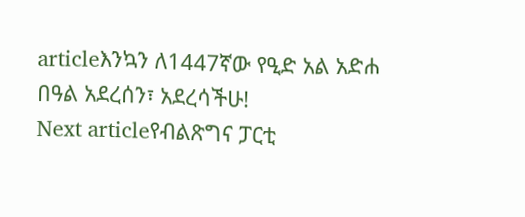articleእንኳን ለ1447ኛው የዒድ አል አድሐ በዓል አደረሰን፣ አደረሳችሁ!
Next articleየብልጽግና ፓርቲ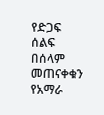የድጋፍ ሰልፍ በሰላም መጠናቀቁን የአማራ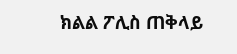ክልል ፖሊስ ጠቅላይ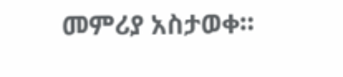መምሪያ አስታወቀ።